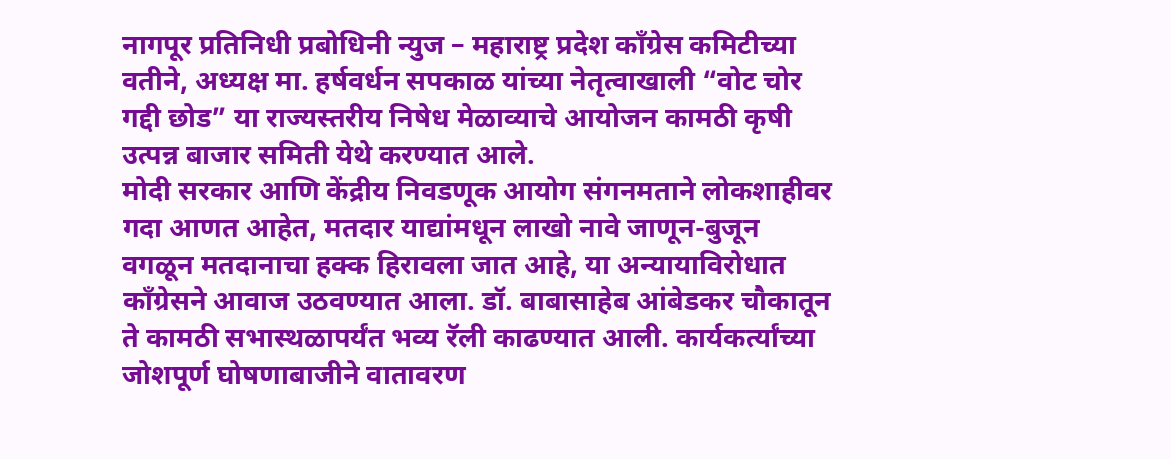नागपूर प्रतिनिधी प्रबोधिनी न्युज – महाराष्ट्र प्रदेश काँग्रेस कमिटीच्या वतीने, अध्यक्ष मा. हर्षवर्धन सपकाळ यांच्या नेतृत्वाखाली “वोट चोर गद्दी छोड” या राज्यस्तरीय निषेध मेळाव्याचे आयोजन कामठी कृषी उत्पन्न बाजार समिती येथे करण्यात आले.
मोदी सरकार आणि केंद्रीय निवडणूक आयोग संगनमताने लोकशाहीवर गदा आणत आहेत, मतदार याद्यांमधून लाखो नावे जाणून-बुजून वगळून मतदानाचा हक्क हिरावला जात आहे, या अन्यायाविरोधात काँग्रेसने आवाज उठवण्यात आला. डॉ. बाबासाहेब आंबेडकर चौकातून ते कामठी सभास्थळापर्यंत भव्य रॅली काढण्यात आली. कार्यकर्त्यांच्या जोशपूर्ण घोषणाबाजीने वातावरण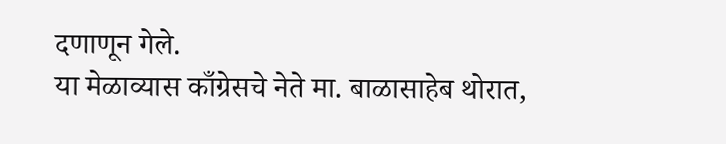दणाणून गेले.
या मेळाव्यास काँग्रेसचे नेते मा. बाळासाहेब थोरात,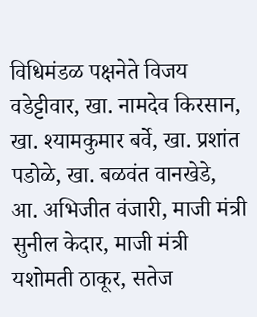विधिमंडळ पक्षनेते विजय वडेट्टीवार, खा. नामदेव किरसान, खा. श्यामकुमार बर्वे, खा. प्रशांत पडोळे, खा. बळवंत वानखेडे, आ. अभिजीत वंजारी, माजी मंत्री सुनील केदार, माजी मंत्री यशोमती ठाकूर, सतेज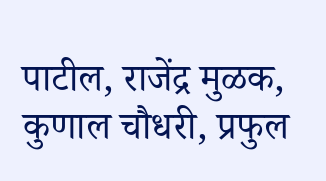पाटील, राजेंद्र मुळक, कुणाल चौधरी, प्रफुल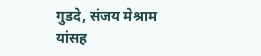गुडदे, संजय मेश्राम यांसह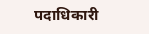पदाधिकारी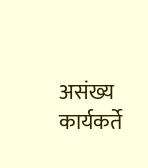असंख्य कार्यकर्ते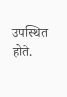उपस्थित होते.